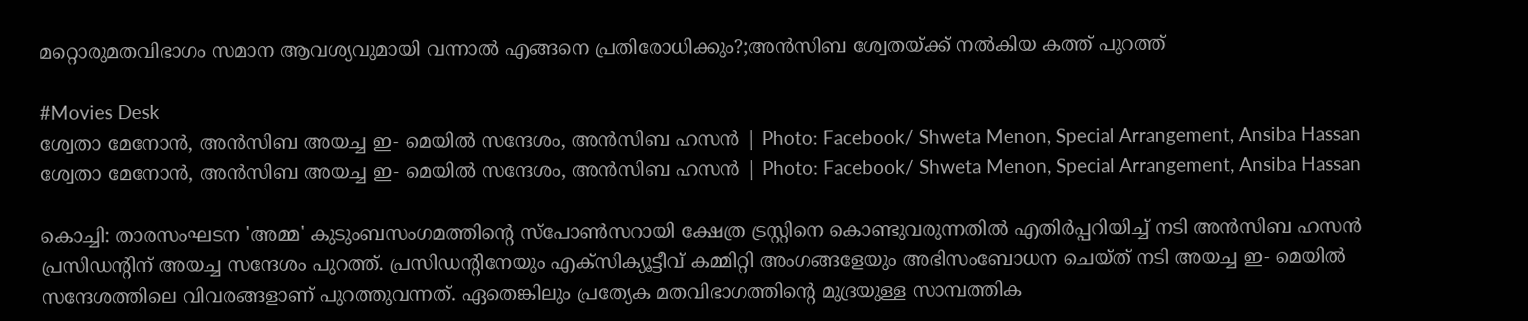മറ്റൊരുമതവിഭാഗം സമാന ആവശ്യവുമായി വന്നാൽ എങ്ങനെ പ്രതിരോധിക്കും?;അൻസിബ ശ്വേതയ്ക്ക് നൽകിയ കത്ത് പുറത്ത്

#Movies Desk
ശ്വേതാ മേനോന്‍, അന്‍സിബ അയച്ച ഇ- മെയില്‍ സന്ദേശം, അന്‍സിബ ഹസന്‍ | Photo: Facebook/ Shweta Menon, Special Arrangement, Ansiba Hassan
ശ്വേതാ മേനോന്‍, അന്‍സിബ അയച്ച ഇ- മെയില്‍ സന്ദേശം, അന്‍സിബ ഹസന്‍ | Photo: Facebook/ Shweta Menon, Special Arrangement, Ansiba Hassan

കൊച്ചി: താരസംഘടന 'അമ്മ' കുടുംബസംഗമത്തിന്റെ സ്‌പോൺസറായി ക്ഷേത്ര ട്രസ്റ്റിനെ കൊണ്ടുവരുന്നതിൽ എതിർപ്പറിയിച്ച് നടി അൻസിബ ഹസൻ പ്രസിഡന്റിന് അയച്ച സന്ദേശം പുറത്ത്. പ്രസിഡന്റിനേയും എക്‌സിക്യൂട്ടീവ് കമ്മിറ്റി അംഗങ്ങളേയും അഭിസംബോധന ചെയ്ത് നടി അയച്ച ഇ- മെയിൽ സന്ദേശത്തിലെ വിവരങ്ങളാണ് പുറത്തുവന്നത്. ഏതെങ്കിലും പ്രത്യേക മതവിഭാഗത്തിന്റെ മുദ്രയുള്ള സാമ്പത്തിക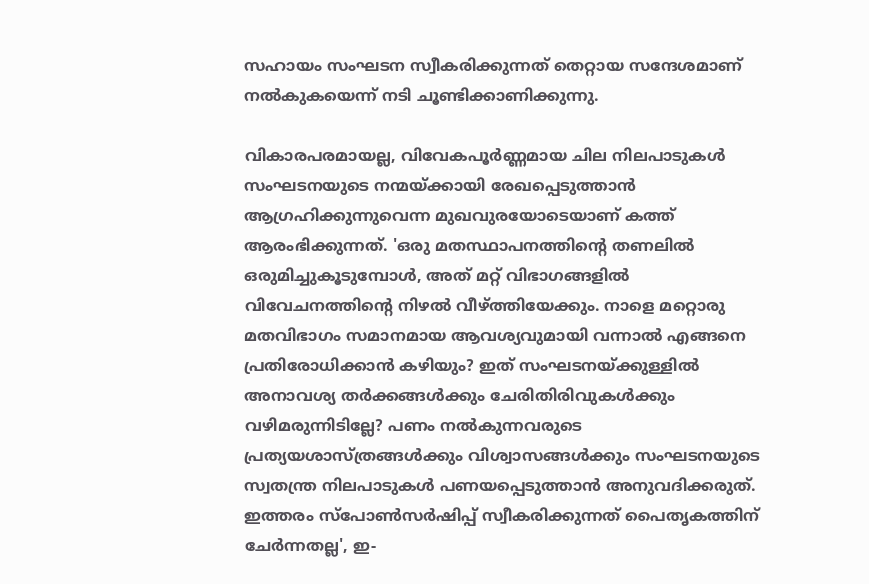സഹായം സംഘടന സ്വീകരിക്കുന്നത് തെറ്റായ സന്ദേശമാണ് നൽകുകയെന്ന് നടി ചൂണ്ടിക്കാണിക്കുന്നു.

വികാരപരമായല്ല, വിവേകപൂർണ്ണമായ ചില നിലപാടുകൾ സംഘടനയുടെ നന്മയ്ക്കായി രേഖപ്പെടുത്താൻ ആഗ്രഹിക്കുന്നുവെന്ന മുഖവുരയോടെയാണ് കത്ത് ആരംഭിക്കുന്നത്. 'ഒരു മതസ്ഥാപനത്തിന്റെ തണലിൽ ഒരുമിച്ചുകൂടുമ്പോൾ, അത് മറ്റ് വിഭാഗങ്ങളിൽ വിവേചനത്തിന്റെ നിഴൽ വീഴ്ത്തിയേക്കും. നാളെ മറ്റൊരു മതവിഭാഗം സമാനമായ ആവശ്യവുമായി വന്നാൽ എങ്ങനെ പ്രതിരോധിക്കാൻ കഴിയും? ഇത് സംഘടനയ്ക്കുള്ളിൽ അനാവശ്യ തർക്കങ്ങൾക്കും ചേരിതിരിവുകൾക്കും വഴിമരുന്നിടില്ലേ? പണം നൽകുന്നവരുടെ പ്രത്യയശാസ്ത്രങ്ങൾക്കും വിശ്വാസങ്ങൾക്കും സംഘടനയുടെ സ്വതന്ത്ര നിലപാടുകൾ പണയപ്പെടുത്താൻ അനുവദിക്കരുത്. ഇത്തരം സ്‌പോൺസർഷിപ്പ് സ്വീകരിക്കുന്നത് പൈതൃകത്തിന് ചേർന്നതല്ല', ഇ-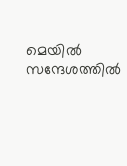മെയിൽ സന്ദേശത്തിൽ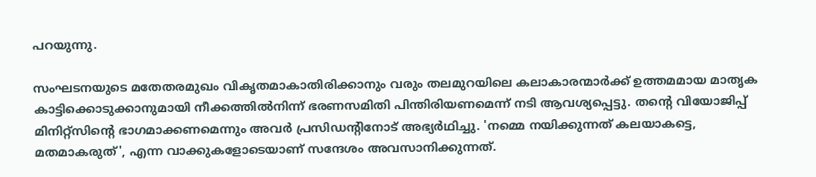പറയുന്നു.

സംഘടനയുടെ മതേതരമുഖം വികൃതമാകാതിരിക്കാനും വരും തലമുറയിലെ കലാകാരന്മാർക്ക് ഉത്തമമായ മാതൃക കാട്ടിക്കൊടുക്കാനുമായി നീക്കത്തിൽനിന്ന് ഭരണസമിതി പിന്തിരിയണമെന്ന് നടി ആവശ്യപ്പെട്ടു. തന്റെ വിയോജിപ്പ് മിനിറ്റ്‌സിന്റെ ഭാഗമാക്കണമെന്നും അവർ പ്രസിഡന്റിനോട് അഭ്യർഥിച്ചു. 'നമ്മെ നയിക്കുന്നത് കലയാകട്ടെ, മതമാകരുത്', എന്ന വാക്കുകളോടെയാണ് സന്ദേശം അവസാനിക്കുന്നത്.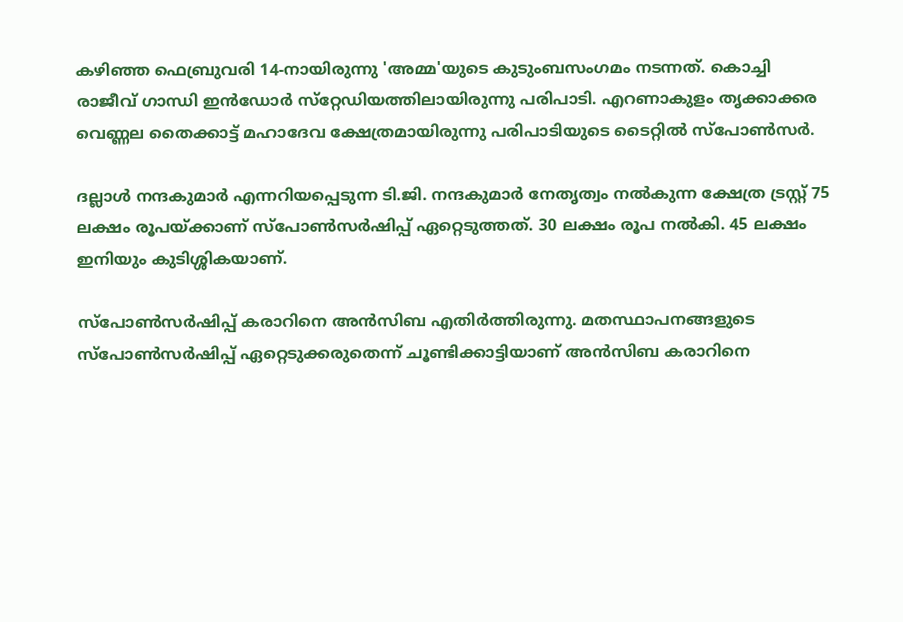കഴിഞ്ഞ ഫെബ്രുവരി 14-നായിരുന്നു 'അമ്മ'യുടെ കുടുംബസംഗമം നടന്നത്. കൊച്ചി രാജീവ് ഗാന്ധി ഇൻഡോർ സ്‌റ്റേഡിയത്തിലായിരുന്നു പരിപാടി. എറണാകുളം തൃക്കാക്കര വെണ്ണല തൈക്കാട്ട് മഹാദേവ ക്ഷേത്രമായിരുന്നു പരിപാടിയുടെ ടൈറ്റിൽ സ്‌പോൺസർ.

ദല്ലാൾ നന്ദകുമാർ എന്നറിയപ്പെടുന്ന ടി.ജി. നന്ദകുമാർ നേതൃത്വം നൽകുന്ന ക്ഷേത്ര ട്രസ്റ്റ് 75 ലക്ഷം രൂപയ്ക്കാണ് സ്‌പോൺസർഷിപ്പ് ഏറ്റെടുത്തത്. 30 ലക്ഷം രൂപ നൽകി. 45 ലക്ഷം ഇനിയും കുടിശ്ശികയാണ്.

സ്‌പോൺസർഷിപ്പ് കരാറിനെ അൻസിബ എതിർത്തിരുന്നു. മതസ്ഥാപനങ്ങളുടെ സ്‌പോൺസർഷിപ്പ് ഏറ്റെടുക്കരുതെന്ന് ചൂണ്ടിക്കാട്ടിയാണ് അൻസിബ കരാറിനെ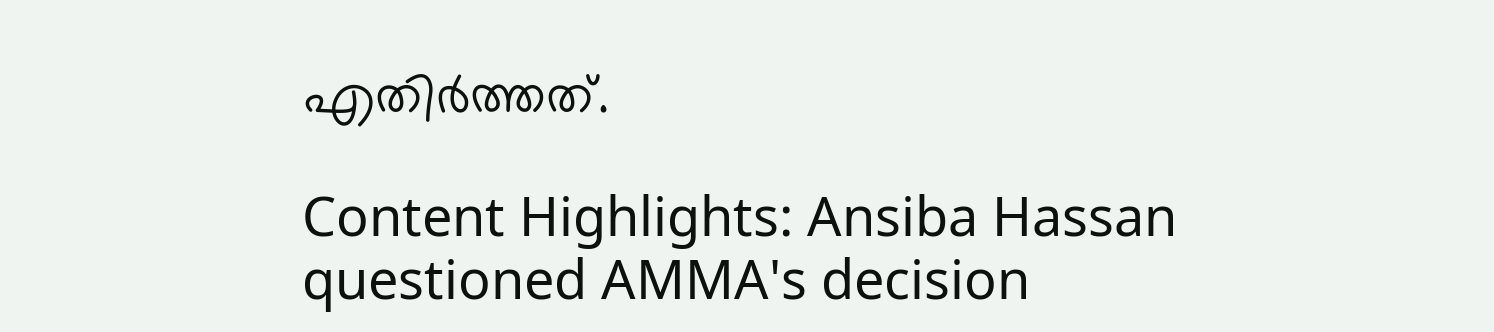എതിർത്തത്.

Content Highlights: Ansiba Hassan questioned AMMA's decision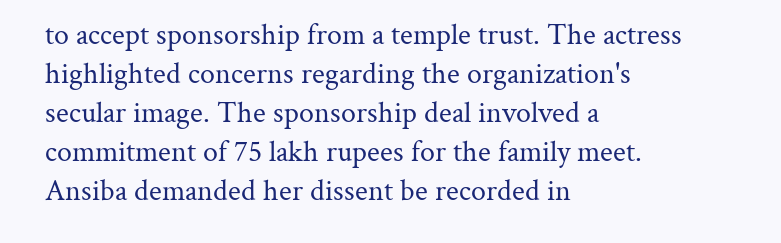to accept sponsorship from a temple trust. The actress highlighted concerns regarding the organization's secular image. The sponsorship deal involved a commitment of 75 lakh rupees for the family meet. Ansiba demanded her dissent be recorded in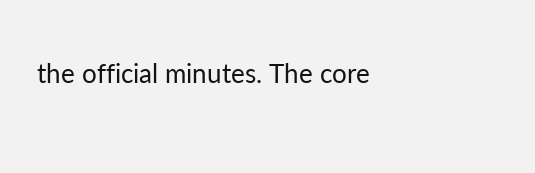the official minutes. The core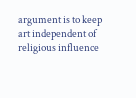argument is to keep art independent of religious influence